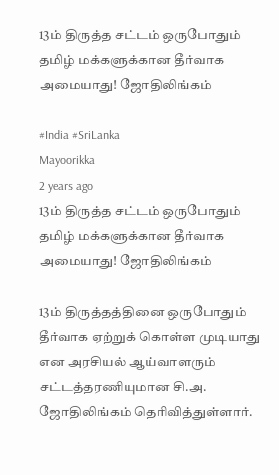13ம் திருத்த சட்டம் ஒருபோதும் தமிழ் மக்களுக்கான தீர்வாக அமையாது! ஜோதிலிங்கம்

#India #SriLanka
Mayoorikka
2 years ago
13ம் திருத்த சட்டம் ஒருபோதும் தமிழ் மக்களுக்கான தீர்வாக அமையாது! ஜோதிலிங்கம்

13ம் திருத்தத்தினை ஒருபோதும் தீர்வாக ஏற்றுக் கொள்ள முடியாது என அரசியல் ஆய்வாளரும் சட்டத்தரணியுமான சி.அ. ஜோதிலிங்கம் தெரிவித்துள்ளார்.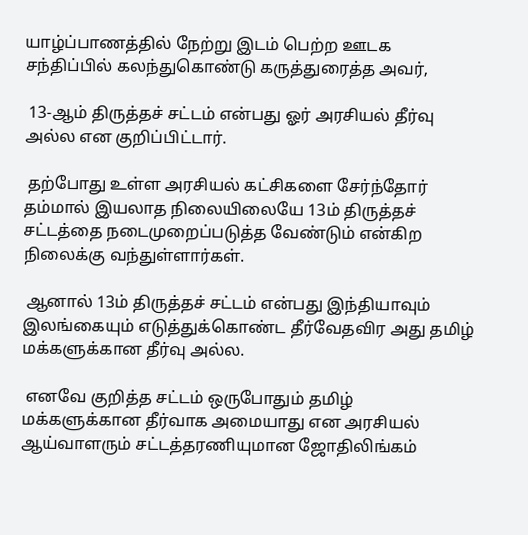யாழ்ப்பாணத்தில் நேற்று இடம் பெற்ற ஊடக சந்திப்பில் கலந்துகொண்டு கருத்துரைத்த அவர்,

 13-ஆம் திருத்தச் சட்டம் என்பது ஓர் அரசியல் தீர்வு அல்ல என குறிப்பிட்டார்.

 தற்போது உள்ள அரசியல் கட்சிகளை சேர்ந்தோர் தம்மால் இயலாத நிலையிலையே 13ம் திருத்தச் சட்டத்தை நடைமுறைப்படுத்த வேண்டும் என்கிற நிலைக்கு வந்துள்ளார்கள்.

 ஆனால் 13ம் திருத்தச் சட்டம் என்பது இந்தியாவும் இலங்கையும் எடுத்துக்கொண்ட தீர்வேதவிர அது தமிழ் மக்களுக்கான தீர்வு அல்ல.

 எனவே குறித்த சட்டம் ஒருபோதும் தமிழ் மக்களுக்கான தீர்வாக அமையாது என அரசியல் ஆய்வாளரும் சட்டத்தரணியுமான ஜோதிலிங்கம்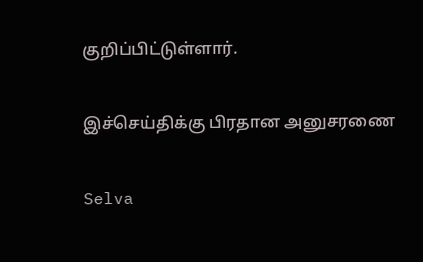குறிப்பிட்டுள்ளார்.

இச்செய்திக்கு பிரதான அனுசரணை

Selva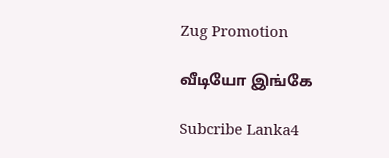Zug Promotion

வீடியோ இங்கே

Subcribe Lanka4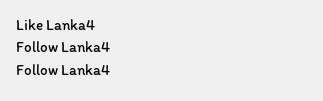Like Lanka4
Follow Lanka4
Follow Lanka4